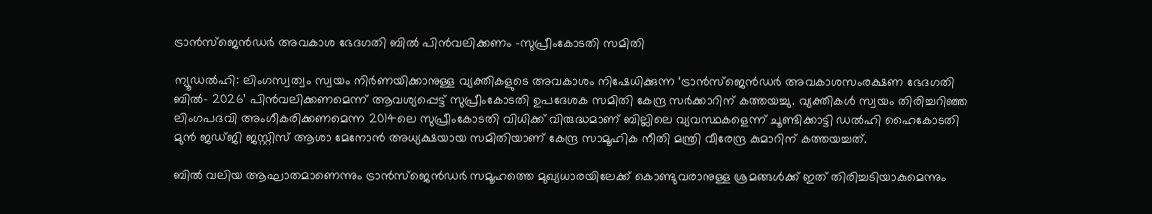ട്രാൻസ്ജെൻഡർ അവകാശ ഭേദഗതി ബിൽ പിൻവലിക്കണം -സുപ്രീംകോടതി സമിതി

ന്യൂഡൽഹി: ലിംഗസ്വത്വം സ്വയം നിർണയിക്കാനുള്ള വ്യക്തികളുടെ അവകാശം നിഷേധിക്കുന്ന ‘ട്രാന്‍സ്‌ജെന്‍ഡര്‍ അവകാശസംരക്ഷണ ഭേദഗതി ബിൽ- 2026’ പിൻവലിക്കണമെന്ന് ആവശ്യപ്പെട്ട് സുപ്രീംകോടതി ഉപദേശക സമിതി കേന്ദ്ര സർക്കാറിന് കത്തയച്ചു. വ്യക്തികൾ സ്വയം തിരിച്ചറിഞ്ഞ ലിംഗപദവി അംഗീകരിക്കണമെന്ന 2014ലെ സുപ്രീംകോടതി വിധിക്ക് വിരുദ്ധമാണ് ബില്ലിലെ വ്യവസ്ഥകളെന്ന് ചൂണ്ടിക്കാട്ടി ഡൽഹി ഹൈകോടതി മുൻ ജഡ്ജി ജസ്റ്റിസ് ആശാ മേനോൻ അധ്യക്ഷയായ സമിതിയാണ് കേന്ദ്ര സാമൂഹിക നീതി മന്ത്രി വീരേന്ദ്ര കുമാറിന് കത്തയച്ചത്.

ബിൽ വലിയ ആഘാതമാണെന്നും ട്രാൻസ്‌ജെൻഡർ സമൂഹത്തെ മുഖ്യധാരയിലേക്ക് കൊണ്ടുവരാനുള്ള ശ്രമങ്ങൾക്ക് ഇത് തിരിച്ചടിയാകുമെന്നും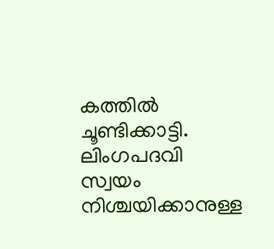കത്തിൽ ചൂണ്ടിക്കാട്ടി. ലിംഗപദവി സ്വയം നിശ്ചയിക്കാനുള്ള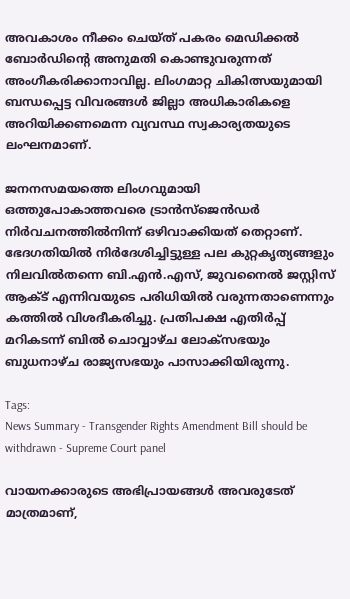അവകാശം നീക്കം ചെയ്ത് പകരം മെഡിക്കൽ ബോർഡിന്റെ അനുമതി കൊണ്ടുവരുന്നത് അംഗീകരിക്കാനാവില്ല. ലിംഗമാറ്റ ചികിത്സയുമായി ബന്ധപ്പെട്ട വിവരങ്ങൾ ജില്ലാ അധികാരികളെ അറിയിക്കണമെന്ന വ്യവസ്ഥ സ്വകാര്യതയുടെ ലംഘനമാണ്.

ജനനസമയത്തെ ലിംഗവുമായി ഒത്തുപോകാത്തവരെ ട്രാൻസ്‌ജെൻഡർ നിർവചനത്തിൽനിന്ന് ഒഴിവാക്കിയത് തെറ്റാണ്. ഭേദഗതിയിൽ നിർദേശിച്ചിട്ടുള്ള പല കുറ്റകൃത്യങ്ങളും നിലവിൽതന്നെ ബി.എൻ.എസ്, ജുവനൈൽ ജസ്റ്റിസ് ആക്ട് എന്നിവയുടെ പരിധിയിൽ വരുന്നതാണെന്നും കത്തിൽ വിശദീകരിച്ചു. പ്രതിപക്ഷ എതിർപ്പ് മറികടന്ന് ബിൽ ചൊവ്വാഴ്ച ലോക്സഭയും ബുധനാഴ്ച രാജ്യസഭയും പാസാക്കിയിരുന്നു.

Tags:
News Summary - Transgender Rights Amendment Bill should be withdrawn - Supreme Court panel

വായനക്കാരുടെ അഭിപ്രായങ്ങള്‍ അവരുടേത് മാത്രമാണ്,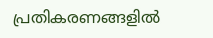പ്രതികരണങ്ങളിൽ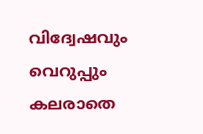വിദ്വേഷവും വെറുപ്പും കലരാതെ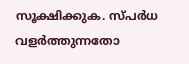സൂക്ഷിക്കുക. സ്പർധ വളർത്തുന്നതോ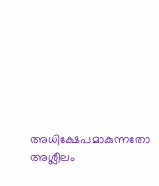അധിക്ഷേപമാകുന്നതോ അശ്ലീലം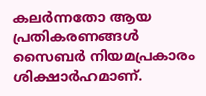കലർന്നതോ ആയ പ്രതികരണങ്ങൾ സൈബർ നിയമപ്രകാരം ശിക്ഷാർഹമാണ്.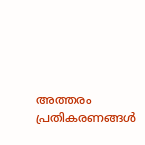അത്തരം പ്രതികരണങ്ങൾ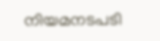നിയമനടപടി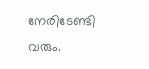നേരിടേണ്ടി വരും.